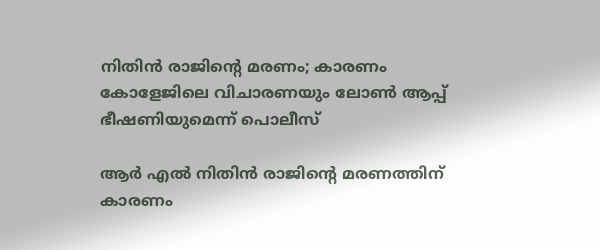നിതിന്‍ രാജിന്റെ മരണം; കാരണം കോളേജിലെ വിചാരണയും ലോണ്‍ ആപ്പ് ഭീഷണിയുമെന്ന് പൊലീസ്

ആര്‍ എല്‍ നിതിന്‍ രാജിന്റെ മരണത്തിന് കാരണം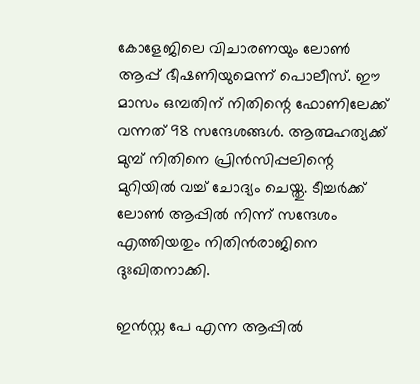കോളേജിലെ വിചാരണയും ലോണ്‍ ആപ്പ് ഭീഷണിയുമെന്ന് പൊലീസ്. ഈ മാസം ഒമ്പതിന് നിതിന്റെ ഫോണിലേക്ക് വന്നത് 98 സന്ദേശങ്ങള്‍. ആത്മഹത്യക്ക് മുമ്പ് നിതിനെ പ്രിന്‍സിപ്പലിന്റെ മുറിയില്‍ വച്ച് ചോദ്യം ചെയ്തു. ടീച്ചര്‍ക്ക് ലോണ്‍ ആപ്പില്‍ നിന്ന് സന്ദേശം എത്തിയതും നിതിന്‍രാജിനെ ദുഃഖിതനാക്കി.

ഇന്‍സ്റ്റ പേ എന്ന ആപ്പില്‍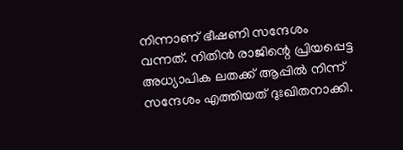നിന്നാണ് ഭീഷണി സന്ദേശം വന്നത്. നിതിന്‍ രാജിന്റെ പ്രിയപ്പെട്ട അധ്യാപിക ലതക്ക് ആപ്പില്‍ നിന്ന് സന്ദേശം എത്തിയത് ദുഃഖിതനാക്കി.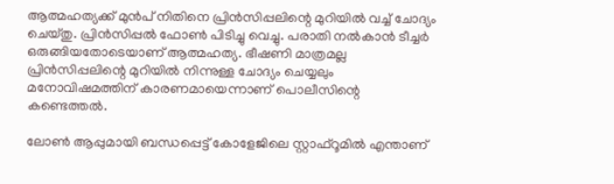ആത്മഹത്യക്ക് മുന്‍പ് നിതിനെ പ്രിന്‍സിപ്പലിന്റെ മുറിയില്‍ വച്ച് ചോദ്യം ചെയ്തു. പ്രിന്‍സിപ്പല്‍ ഫോണ്‍ പിടിച്ചു വെച്ചു. പരാതി നല്‍കാന്‍ ടീച്ചര്‍ ഒരുങ്ങിയതോടെയാണ് ആത്മഹത്യ. ഭീഷണി മാത്രമല്ല പ്രിന്‍സിപ്പലിന്റെ മുറിയില്‍ നിന്നുള്ള ചോദ്യം ചെയ്യലും മനോവിഷമത്തിന് കാരണമായെന്നാണ് പൊലീസിന്റെ കണ്ടെത്തല്‍.

ലോണ്‍ ആപ്പുമായി ബന്ധപ്പെട്ട് കോളേജിലെ സ്റ്റാഫ്‌റൂമില്‍ എന്താണ്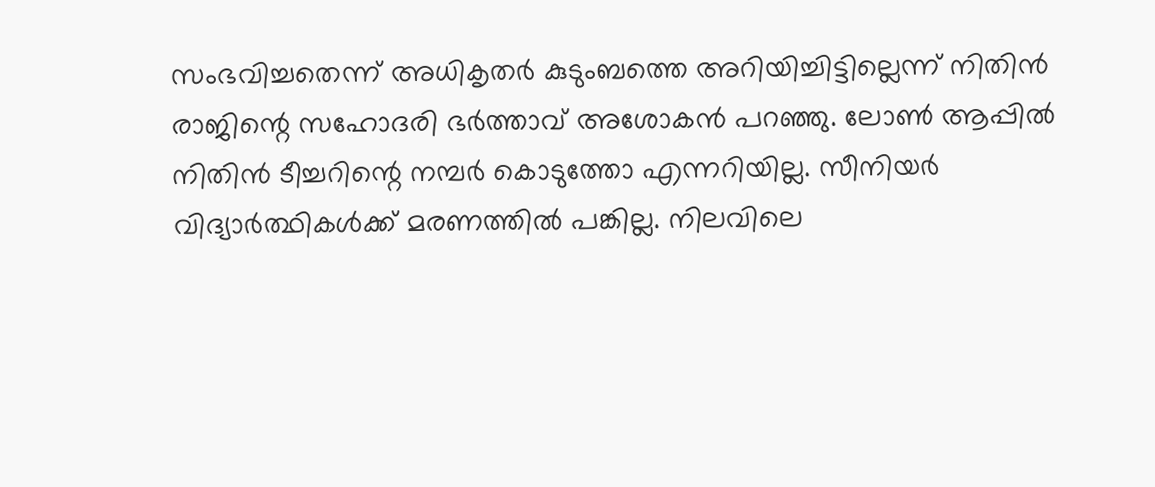സംഭവിച്ചതെന്ന് അധികൃതര്‍ കുടുംബത്തെ അറിയിച്ചിട്ടില്ലെന്ന് നിതിന്‍ രാജിന്റെ സഹോദരി ഭര്‍ത്താവ് അശോകന്‍ പറഞ്ഞു. ലോണ്‍ ആപ്പില്‍ നിതിന്‍ ടീച്ചറിന്റെ നമ്പര്‍ കൊടുത്തോ എന്നറിയില്ല. സീനിയര്‍ വിദ്യാര്‍ത്ഥികള്‍ക്ക് മരണത്തില്‍ പങ്കില്ല. നിലവിലെ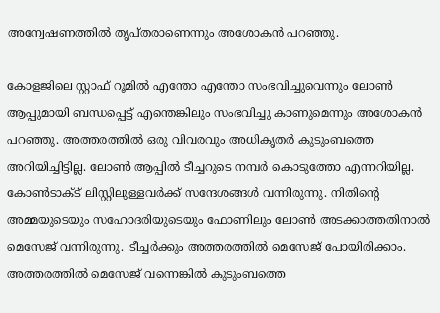അന്വേഷണത്തില്‍ തൃപ്തരാണെന്നും അശോകന്‍ പറഞ്ഞു.

കോളജിലെ സ്റ്റാഫ് റൂമില്‍ എന്തോ എന്തോ സംഭവിച്ചുവെന്നും ലോണ്‍ ആപ്പുമായി ബന്ധപ്പെട്ട് എന്തെങ്കിലും സംഭവിച്ചു കാണുമെന്നും അശോകന്‍ പറഞ്ഞു. അത്തരത്തില്‍ ഒരു വിവരവും അധികൃതര്‍ കുടുംബത്തെ അറിയിച്ചിട്ടില്ല. ലോണ്‍ ആപ്പില്‍ ടീച്ചറുടെ നമ്പര്‍ കൊടുത്തോ എന്നറിയില്ല. കോണ്‍ടാക്ട് ലിസ്റ്റിലുള്ളവര്‍ക്ക് സന്ദേശങ്ങള്‍ വന്നിരുന്നു. നിതിന്റെ അമ്മയുടെയും സഹോദരിയുടെയും ഫോണിലും ലോണ്‍ അടക്കാത്തതിനാല്‍ മെസേജ് വന്നിരുന്നു. ടീച്ചര്‍ക്കും അത്തരത്തില്‍ മെസേജ് പോയിരിക്കാം. അത്തരത്തില്‍ മെസേജ് വന്നെങ്കില്‍ കുടുംബത്തെ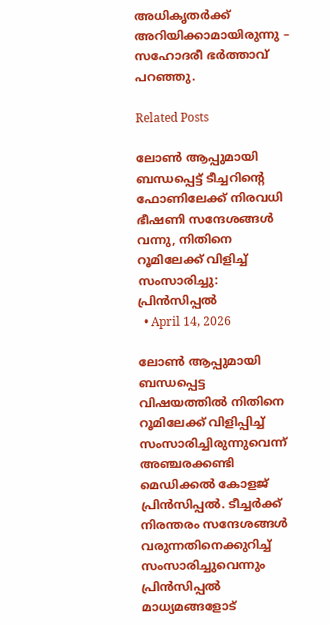അധികൃതര്‍ക്ക് അറിയിക്കാമായിരുന്നു – സഹോദരീ ഭര്‍ത്താവ് പറഞ്ഞു.

Related Posts

ലോണ്‍ ആപ്പുമായി ബന്ധപ്പെട്ട് ടീച്ചറിന്റെ ഫോണിലേക്ക് നിരവധി ഭീഷണി സന്ദേശങ്ങള്‍ വന്നു, നിതിനെ റൂമിലേക്ക് വിളിച്ച് സംസാരിച്ചു: പ്രിന്‍സിപ്പല്‍
  • April 14, 2026

ലോണ്‍ ആപ്പുമായി ബന്ധപ്പെട്ട വിഷയത്തില്‍ നിതിനെ റൂമിലേക്ക് വിളിപ്പിച്ച് സംസാരിച്ചിരുന്നുവെന്ന് അഞ്ചരക്കണ്ടി മെഡിക്കല്‍ കോളജ് പ്രിന്‍സിപ്പല്‍. ടീച്ചര്‍ക്ക് നിരന്തരം സന്ദേശങ്ങള്‍ വരുന്നതിനെക്കുറിച്ച് സംസാരിച്ചുവെന്നും പ്രിന്‍സിപ്പല്‍ മാധ്യമങ്ങളോട്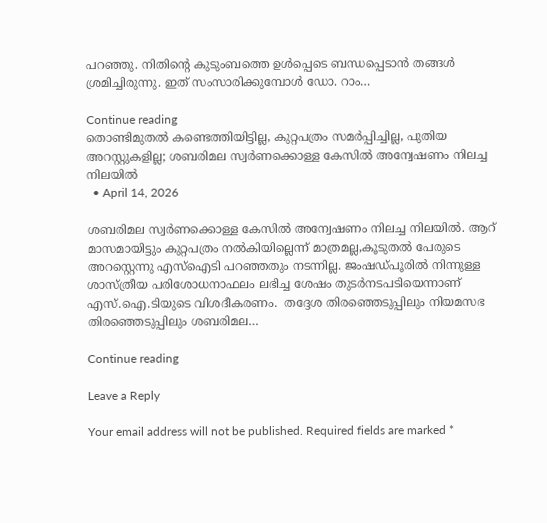പറഞ്ഞു. നിതിന്റെ കുടുംബത്തെ ഉള്‍പ്പെടെ ബന്ധപ്പെടാന്‍ തങ്ങള്‍ ശ്രമിച്ചിരുന്നു. ഇത് സംസാരിക്കുമ്പോള്‍ ഡോ. റാം…

Continue reading
തൊണ്ടിമുതല്‍ കണ്ടെത്തിയിട്ടില്ല, കുറ്റപത്രം സമര്‍പ്പിച്ചില്ല, പുതിയ അറസ്റ്റുകളില്ല; ശബരിമല സ്വര്‍ണക്കൊള്ള കേസില്‍ അന്വേഷണം നിലച്ച നിലയില്‍
  • April 14, 2026

ശബരിമല സ്വര്‍ണക്കൊള്ള കേസില്‍ അന്വേഷണം നിലച്ച നിലയില്‍. ആറ് മാസമായിട്ടും കുറ്റപത്രം നല്‍കിയില്ലെന്ന് മാത്രമല്ല,കൂടുതല്‍ പേരുടെ അറസ്റ്റെന്നു എസ്‌ഐടി പറഞ്ഞതും നടന്നില്ല. ജംഷഡ്പൂരില്‍ നിന്നുള്ള ശാസ്ത്രീയ പരിശോധനാഫലം ലഭിച്ച ശേഷം തുടര്‍നടപടിയെന്നാണ് എസ്.ഐ.ടിയുടെ വിശദീകരണം.  തദ്ദേശ തിരഞ്ഞെടുപ്പിലും നിയമസഭ തിരഞ്ഞെടുപ്പിലും ശബരിമല…

Continue reading

Leave a Reply

Your email address will not be published. Required fields are marked *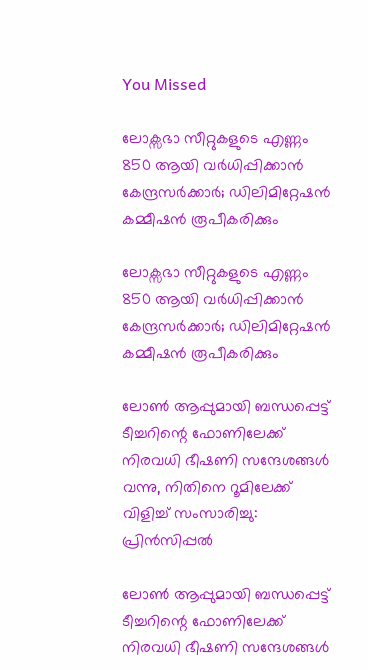You Missed

ലോക്സഭാ സീറ്റുകളുടെ എണ്ണം 850 ആയി വർധിപ്പിക്കാൻ കേന്ദ്രസർക്കാർ; ഡിലിമിറ്റേഷൻ കമ്മീഷൻ രൂപീകരിക്കും

ലോക്സഭാ സീറ്റുകളുടെ എണ്ണം 850 ആയി വർധിപ്പിക്കാൻ കേന്ദ്രസർക്കാർ; ഡിലിമിറ്റേഷൻ കമ്മീഷൻ രൂപീകരിക്കും

ലോണ്‍ ആപ്പുമായി ബന്ധപ്പെട്ട് ടീച്ചറിന്റെ ഫോണിലേക്ക് നിരവധി ഭീഷണി സന്ദേശങ്ങള്‍ വന്നു, നിതിനെ റൂമിലേക്ക് വിളിച്ച് സംസാരിച്ചു: പ്രിന്‍സിപ്പല്‍

ലോണ്‍ ആപ്പുമായി ബന്ധപ്പെട്ട് ടീച്ചറിന്റെ ഫോണിലേക്ക് നിരവധി ഭീഷണി സന്ദേശങ്ങള്‍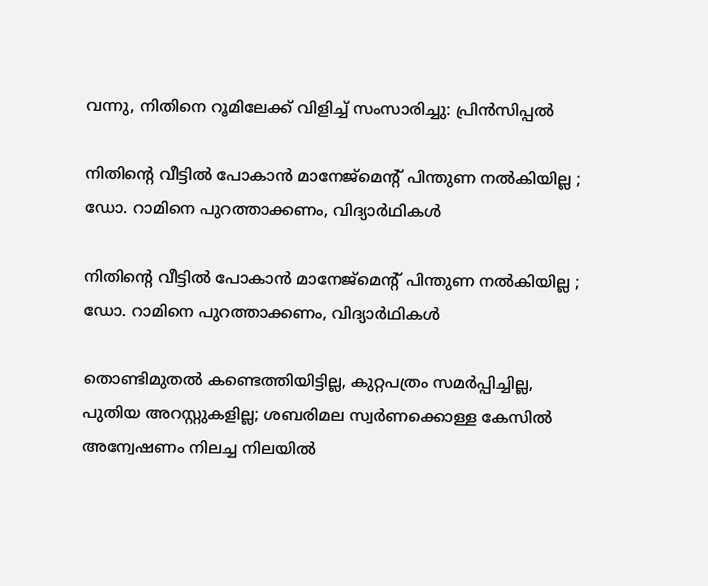വന്നു, നിതിനെ റൂമിലേക്ക് വിളിച്ച് സംസാരിച്ചു: പ്രിന്‍സിപ്പല്‍

നിതിന്റെ വീട്ടിൽ പോകാൻ മാനേജ്മെന്റ് പിന്തുണ നൽകിയില്ല ; ഡോ. റാമിനെ പുറത്താക്കണം, വിദ്യാർഥികൾ

നിതിന്റെ വീട്ടിൽ പോകാൻ മാനേജ്മെന്റ് പിന്തുണ നൽകിയില്ല ; ഡോ. റാമിനെ പുറത്താക്കണം, വിദ്യാർഥികൾ

തൊണ്ടിമുതല്‍ കണ്ടെത്തിയിട്ടില്ല, കുറ്റപത്രം സമര്‍പ്പിച്ചില്ല, പുതിയ അറസ്റ്റുകളില്ല; ശബരിമല സ്വര്‍ണക്കൊള്ള കേസില്‍ അന്വേഷണം നിലച്ച നിലയില്‍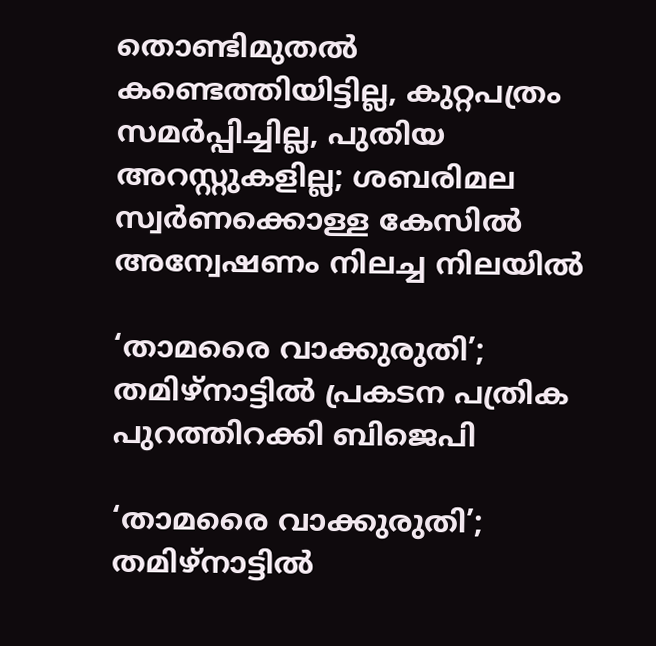തൊണ്ടിമുതല്‍ കണ്ടെത്തിയിട്ടില്ല, കുറ്റപത്രം സമര്‍പ്പിച്ചില്ല, പുതിയ അറസ്റ്റുകളില്ല; ശബരിമല സ്വര്‍ണക്കൊള്ള കേസില്‍ അന്വേഷണം നിലച്ച നിലയില്‍

‘താമരൈ വാക്കുരുതി’; തമിഴ്‌നാട്ടില്‍ പ്രകടന പത്രിക പുറത്തിറക്കി ബിജെപി

‘താമരൈ വാക്കുരുതി’; തമിഴ്‌നാട്ടില്‍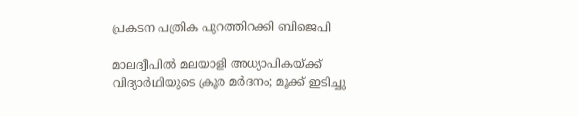പ്രകടന പത്രിക പുറത്തിറക്കി ബിജെപി

മാലദ്വീപിൽ മലയാളി അധ്യാപികയ്ക്ക് വിദ്യാർഥിയുടെ ക്രൂര മർദനം; മൂക്ക് ഇടിച്ചു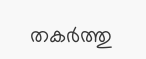തകർത്തു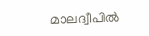മാലദ്വീപിൽ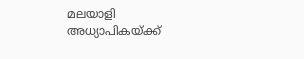മലയാളി അധ്യാപികയ്ക്ക്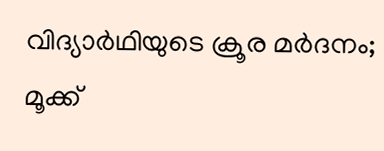വിദ്യാർഥിയുടെ ക്രൂര മർദനം; മൂക്ക്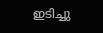ഇടിച്ചു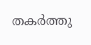തകർത്തു